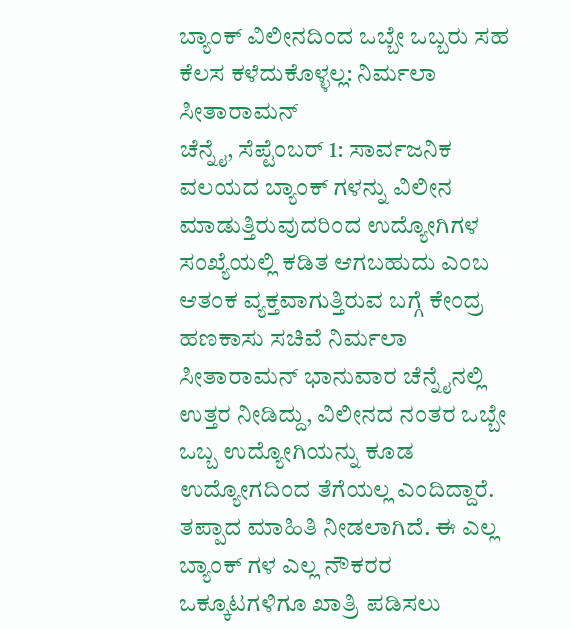ಬ್ಯಾಂಕ್ ವಿಲೀನದಿಂದ ಒಬ್ಬೇ ಒಬ್ಬರು ಸಹ ಕೆಲಸ ಕಳೆದುಕೊಳ್ಳಲ್ಲ: ನಿರ್ಮಲಾ ಸೀತಾರಾಮನ್
ಚೆನ್ನೈ, ಸೆಪ್ಟೆಂಬರ್ 1: ಸಾರ್ವಜನಿಕ ವಲಯದ ಬ್ಯಾಂಕ್ ಗಳನ್ನು ವಿಲೀನ ಮಾಡುತ್ತಿರುವುದರಿಂದ ಉದ್ಯೋಗಿಗಳ ಸಂಖ್ಯೆಯಲ್ಲಿ ಕಡಿತ ಆಗಬಹುದು ಎಂಬ ಆತಂಕ ವ್ಯಕ್ತವಾಗುತ್ತಿರುವ ಬಗ್ಗೆ ಕೇಂದ್ರ ಹಣಕಾಸು ಸಚಿವೆ ನಿರ್ಮಲಾ ಸೀತಾರಾಮನ್ ಭಾನುವಾರ ಚೆನ್ನೈನಲ್ಲಿ ಉತ್ತರ ನೀಡಿದ್ದು, ವಿಲೀನದ ನಂತರ ಒಬ್ಬೇ ಒಬ್ಬ ಉದ್ಯೋಗಿಯನ್ನು ಕೂಡ ಉದ್ಯೋಗದಿಂದ ತೆಗೆಯಲ್ಲ ಎಂದಿದ್ದಾರೆ.
ತಪ್ಪಾದ ಮಾಹಿತಿ ನೀಡಲಾಗಿದೆ. ಈ ಎಲ್ಲ ಬ್ಯಾಂಕ್ ಗಳ ಎಲ್ಲ ನೌಕರರ ಒಕ್ಕೂಟಗಳಿಗೂ ಖಾತ್ರಿ ಪಡಿಸಲು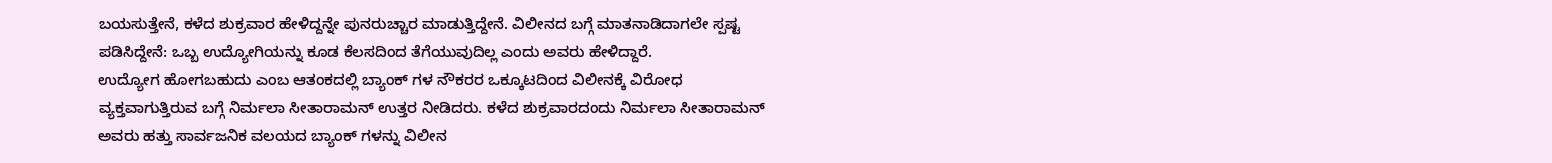ಬಯಸುತ್ತೇನೆ, ಕಳೆದ ಶುಕ್ರವಾರ ಹೇಳಿದ್ದನ್ನೇ ಪುನರುಚ್ಚಾರ ಮಾಡುತ್ತಿದ್ದೇನೆ. ವಿಲೀನದ ಬಗ್ಗೆ ಮಾತನಾಡಿದಾಗಲೇ ಸ್ಪಷ್ಟ ಪಡಿಸಿದ್ದೇನೆ: ಒಬ್ಬ ಉದ್ಯೋಗಿಯನ್ನು ಕೂಡ ಕೆಲಸದಿಂದ ತೆಗೆಯುವುದಿಲ್ಲ ಎಂದು ಅವರು ಹೇಳಿದ್ದಾರೆ.
ಉದ್ಯೋಗ ಹೋಗಬಹುದು ಎಂಬ ಆತಂಕದಲ್ಲಿ ಬ್ಯಾಂಕ್ ಗಳ ನೌಕರರ ಒಕ್ಕೂಟದಿಂದ ವಿಲೀನಕ್ಕೆ ವಿರೋಧ ವ್ಯಕ್ತವಾಗುತ್ತಿರುವ ಬಗ್ಗೆ ನಿರ್ಮಲಾ ಸೀತಾರಾಮನ್ ಉತ್ತರ ನೀಡಿದರು. ಕಳೆದ ಶುಕ್ರವಾರದಂದು ನಿರ್ಮಲಾ ಸೀತಾರಾಮನ್ ಅವರು ಹತ್ತು ಸಾರ್ವಜನಿಕ ವಲಯದ ಬ್ಯಾಂಕ್ ಗಳನ್ನು ವಿಲೀನ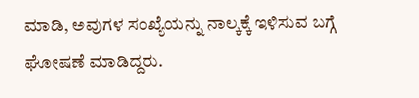ಮಾಡಿ, ಅವುಗಳ ಸಂಖ್ಯೆಯನ್ನು ನಾಲ್ಕಕ್ಕೆ ಇಳಿಸುವ ಬಗ್ಗೆ ಘೋಷಣೆ ಮಾಡಿದ್ದರು.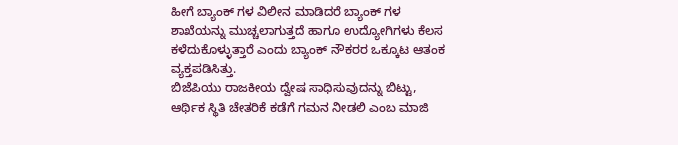ಹೀಗೆ ಬ್ಯಾಂಕ್ ಗಳ ವಿಲೀನ ಮಾಡಿದರೆ ಬ್ಯಾಂಕ್ ಗಳ ಶಾಖೆಯನ್ನು ಮುಚ್ಚಲಾಗುತ್ತದೆ ಹಾಗೂ ಉದ್ಯೋಗಿಗಳು ಕೆಲಸ ಕಳೆದುಕೊಳ್ಳುತ್ತಾರೆ ಎಂದು ಬ್ಯಾಂಕ್ ನೌಕರರ ಒಕ್ಕೂಟ ಆತಂಕ ವ್ಯಕ್ತಪಡಿಸಿತ್ತು.
ಬಿಜೆಪಿಯು ರಾಜಕೀಯ ದ್ವೇಷ ಸಾಧಿಸುವುದನ್ನು ಬಿಟ್ಟು, ಆರ್ಥಿಕ ಸ್ಥಿತಿ ಚೇತರಿಕೆ ಕಡೆಗೆ ಗಮನ ನೀಡಲಿ ಎಂಬ ಮಾಜಿ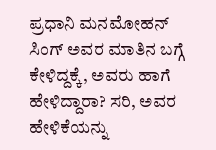ಪ್ರಧಾನಿ ಮನಮೋಹನ್ ಸಿಂಗ್ ಅವರ ಮಾತಿನ ಬಗ್ಗೆ ಕೇಳಿದ್ದಕ್ಕೆ, ಅವರು ಹಾಗೆ ಹೇಳಿದ್ದಾರಾ? ಸರಿ, ಅವರ ಹೇಳಿಕೆಯನ್ನು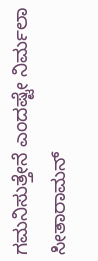ಗಮನಿಸುತ್ತೇನೆ ಎಂದಷ್ಟೇ ನಿರ್ಮಲಾ ಸೀತಾರಾಮನ್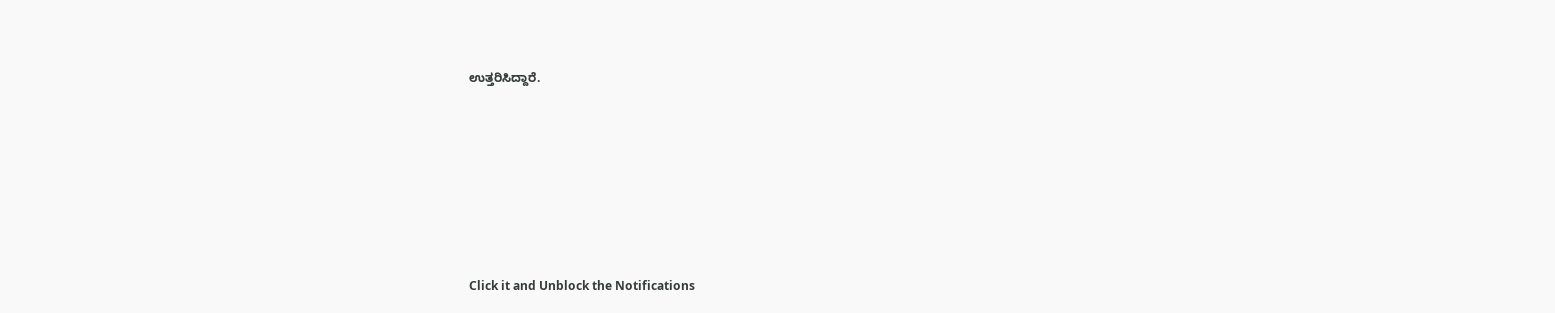ಉತ್ತರಿಸಿದ್ದಾರೆ.












Click it and Unblock the Notifications